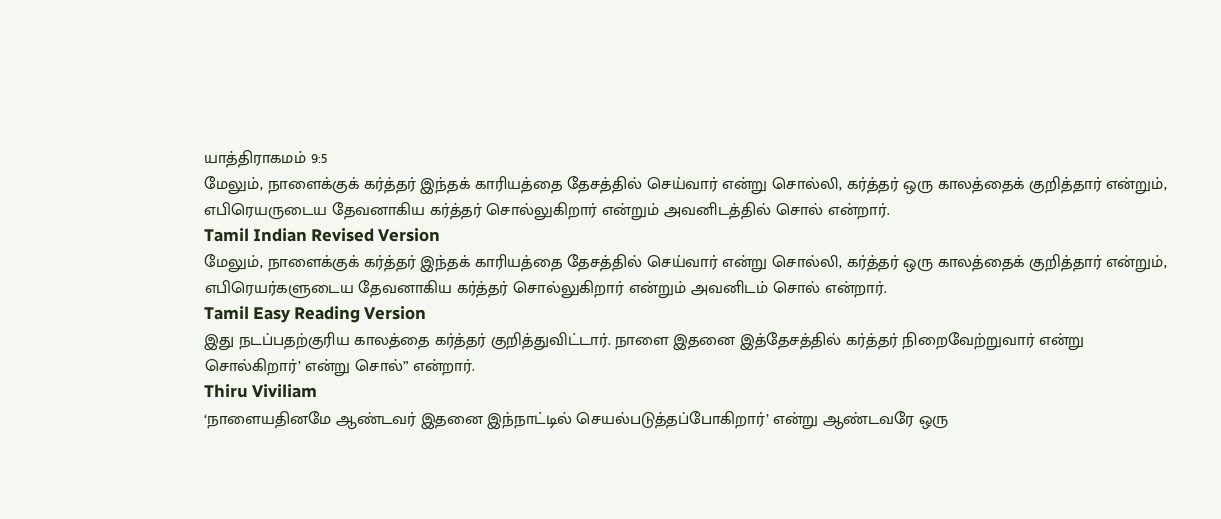யாத்திராகமம் 9:5
மேலும், நாளைக்குக் கர்த்தர் இந்தக் காரியத்தை தேசத்தில் செய்வார் என்று சொல்லி, கர்த்தர் ஒரு காலத்தைக் குறித்தார் என்றும், எபிரெயருடைய தேவனாகிய கர்த்தர் சொல்லுகிறார் என்றும் அவனிடத்தில் சொல் என்றார்.
Tamil Indian Revised Version
மேலும், நாளைக்குக் கர்த்தர் இந்தக் காரியத்தை தேசத்தில் செய்வார் என்று சொல்லி, கர்த்தர் ஒரு காலத்தைக் குறித்தார் என்றும், எபிரெயர்களுடைய தேவனாகிய கர்த்தர் சொல்லுகிறார் என்றும் அவனிடம் சொல் என்றார்.
Tamil Easy Reading Version
இது நடப்பதற்குரிய காலத்தை கர்த்தர் குறித்துவிட்டார். நாளை இதனை இத்தேசத்தில் கர்த்தர் நிறைவேற்றுவார் என்று சொல்கிறார்’ என்று சொல்” என்றார்.
Thiru Viviliam
‘நாளையதினமே ஆண்டவர் இதனை இந்நாட்டில் செயல்படுத்தப்போகிறார்’ என்று ஆண்டவரே ஒரு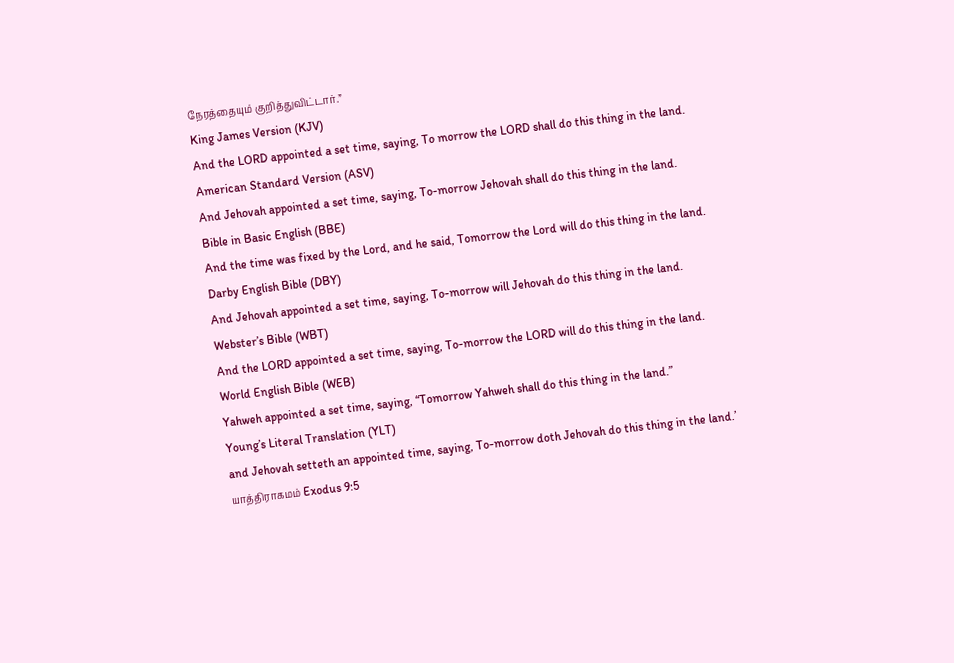நேரத்தையும் குறித்துவிட்டார்.”
King James Version (KJV)
And the LORD appointed a set time, saying, To morrow the LORD shall do this thing in the land.
American Standard Version (ASV)
And Jehovah appointed a set time, saying, To-morrow Jehovah shall do this thing in the land.
Bible in Basic English (BBE)
And the time was fixed by the Lord, and he said, Tomorrow the Lord will do this thing in the land.
Darby English Bible (DBY)
And Jehovah appointed a set time, saying, To-morrow will Jehovah do this thing in the land.
Webster’s Bible (WBT)
And the LORD appointed a set time, saying, To-morrow the LORD will do this thing in the land.
World English Bible (WEB)
Yahweh appointed a set time, saying, “Tomorrow Yahweh shall do this thing in the land.”
Young’s Literal Translation (YLT)
and Jehovah setteth an appointed time, saying, To-morrow doth Jehovah do this thing in the land.’
யாத்திராகமம் Exodus 9:5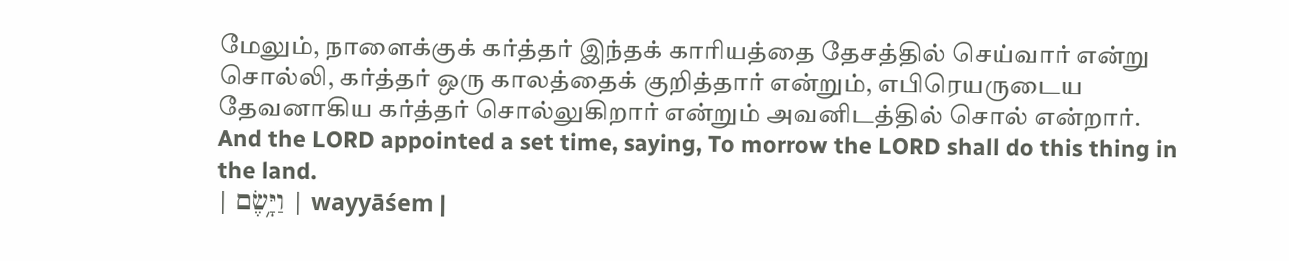மேலும், நாளைக்குக் கர்த்தர் இந்தக் காரியத்தை தேசத்தில் செய்வார் என்று சொல்லி, கர்த்தர் ஒரு காலத்தைக் குறித்தார் என்றும், எபிரெயருடைய தேவனாகிய கர்த்தர் சொல்லுகிறார் என்றும் அவனிடத்தில் சொல் என்றார்.
And the LORD appointed a set time, saying, To morrow the LORD shall do this thing in the land.
| וַיָּ֥שֶׂם | wayyāśem |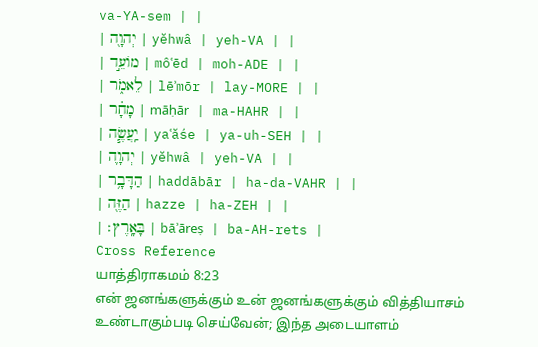va-YA-sem | |
| יְהוָ֖ה | yĕhwâ | yeh-VA | |
| מוֹעֵ֣ד | môʿēd | moh-ADE | |
| לֵאמֹ֑ר | lēʾmōr | lay-MORE | |
| מָחָ֗ר | māḥār | ma-HAHR | |
| יַֽעֲשֶׂ֧ה | yaʿăśe | ya-uh-SEH | |
| יְהוָ֛ה | yĕhwâ | yeh-VA | |
| הַדָּבָ֥ר | haddābār | ha-da-VAHR | |
| הַזֶּ֖ה | hazze | ha-ZEH | |
| בָּאָֽרֶץ׃ | bāʾāreṣ | ba-AH-rets |
Cross Reference
யாத்திராகமம் 8:23
என் ஜனங்களுக்கும் உன் ஜனங்களுக்கும் வித்தியாசம் உண்டாகும்படி செய்வேன்; இந்த அடையாளம்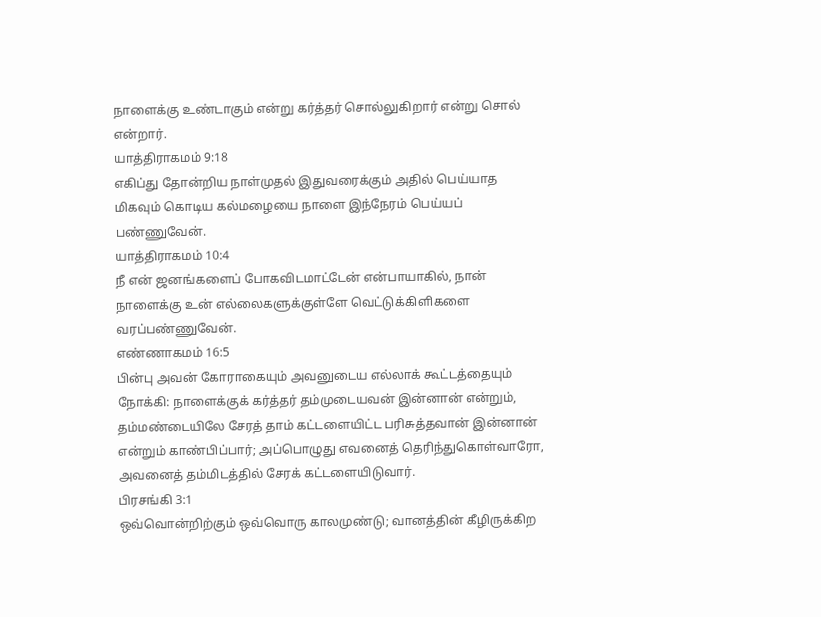நாளைக்கு உண்டாகும் என்று கர்த்தர் சொல்லுகிறார் என்று சொல் என்றார்.
யாத்திராகமம் 9:18
எகிப்து தோன்றிய நாள்முதல் இதுவரைக்கும் அதில் பெய்யாத மிகவும் கொடிய கல்மழையை நாளை இந்நேரம் பெய்யப் பண்ணுவேன்.
யாத்திராகமம் 10:4
நீ என் ஜனங்களைப் போகவிடமாட்டேன் என்பாயாகில், நான் நாளைக்கு உன் எல்லைகளுக்குள்ளே வெட்டுக்கிளிகளை வரப்பண்ணுவேன்.
எண்ணாகமம் 16:5
பின்பு அவன் கோராகையும் அவனுடைய எல்லாக் கூட்டத்தையும் நோக்கி: நாளைக்குக் கர்த்தர் தம்முடையவன் இன்னான் என்றும், தம்மண்டையிலே சேரத் தாம் கட்டளையிட்ட பரிசுத்தவான் இன்னான் என்றும் காண்பிப்பார்; அப்பொழுது எவனைத் தெரிந்துகொள்வாரோ, அவனைத் தம்மிடத்தில் சேரக் கட்டளையிடுவார்.
பிரசங்கி 3:1
ஒவ்வொன்றிற்கும் ஒவ்வொரு காலமுண்டு; வானத்தின் கீழிருக்கிற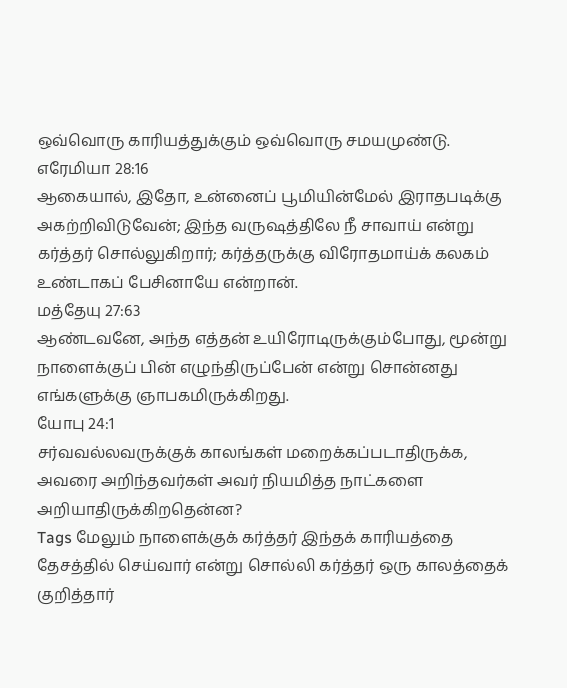ஒவ்வொரு காரியத்துக்கும் ஒவ்வொரு சமயமுண்டு.
எரேமியா 28:16
ஆகையால், இதோ, உன்னைப் பூமியின்மேல் இராதபடிக்கு அகற்றிவிடுவேன்; இந்த வருஷத்திலே நீ சாவாய் என்று கர்த்தர் சொல்லுகிறார்; கர்த்தருக்கு விரோதமாய்க் கலகம் உண்டாகப் பேசினாயே என்றான்.
மத்தேயு 27:63
ஆண்டவனே, அந்த எத்தன் உயிரோடிருக்கும்போது, மூன்று நாளைக்குப் பின் எழுந்திருப்பேன் என்று சொன்னது எங்களுக்கு ஞாபகமிருக்கிறது.
யோபு 24:1
சர்வவல்லவருக்குக் காலங்கள் மறைக்கப்படாதிருக்க, அவரை அறிந்தவர்கள் அவர் நியமித்த நாட்களை அறியாதிருக்கிறதென்ன?
Tags மேலும் நாளைக்குக் கர்த்தர் இந்தக் காரியத்தை தேசத்தில் செய்வார் என்று சொல்லி கர்த்தர் ஒரு காலத்தைக் குறித்தார்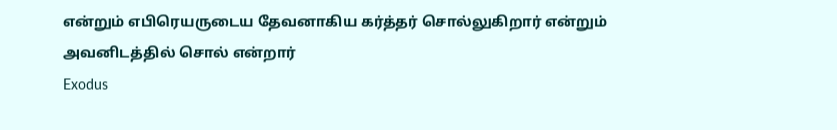என்றும் எபிரெயருடைய தேவனாகிய கர்த்தர் சொல்லுகிறார் என்றும் அவனிடத்தில் சொல் என்றார்
Exodus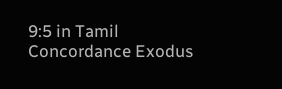9:5 in Tamil Concordance Exodus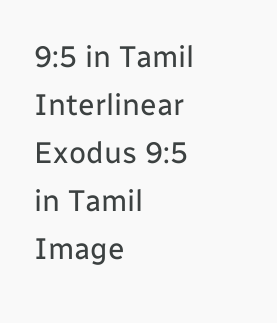9:5 in Tamil Interlinear Exodus 9:5 in Tamil Image